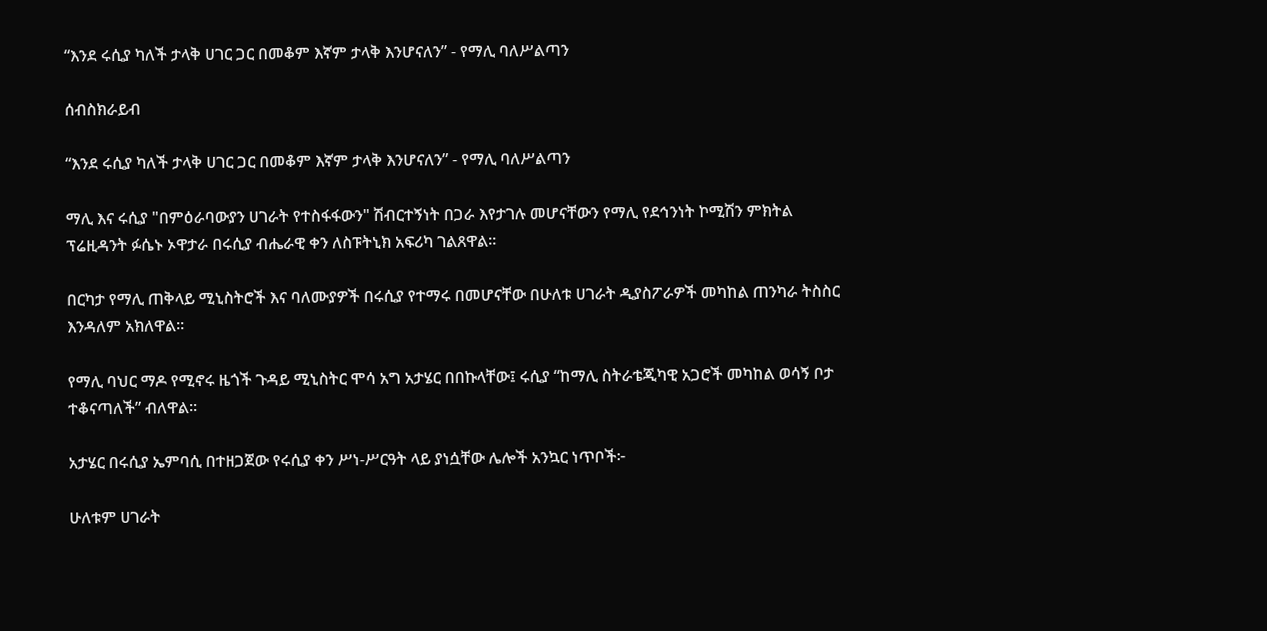“እንደ ሩሲያ ካለች ታላቅ ሀገር ጋር በመቆም እኛም ታላቅ እንሆናለን” - የማሊ ባለሥልጣን

ሰብስክራይብ

“እንደ ሩሲያ ካለች ታላቅ ሀገር ጋር በመቆም እኛም ታላቅ እንሆናለን” - የማሊ ባለሥልጣን

ማሊ እና ሩሲያ "በምዕራባውያን ሀገራት የተስፋፋውን" ሽብርተኝነት በጋራ እየታገሉ መሆናቸውን የማሊ የደኅንነት ኮሚሽን ምክትል ፕሬዚዳንት ፉሴኑ ኦዋታራ በሩሲያ ብሔራዊ ቀን ለስፑትኒክ አፍሪካ ገልጸዋል።

በርካታ የማሊ ጠቅላይ ሚኒስትሮች እና ባለሙያዎች በሩሲያ የተማሩ በመሆናቸው በሁለቱ ሀገራት ዲያስፖራዎች መካከል ጠንካራ ትስስር እንዳለም አክለዋል።

የማሊ ባህር ማዶ የሚኖሩ ዜጎች ጉዳይ ሚኒስትር ሞሳ አግ አታሄር በበኩላቸው፤ ሩሲያ “ከማሊ ስትራቴጂካዊ አጋሮች መካከል ወሳኝ ቦታ ተቆናጣለች” ብለዋል።

አታሄር በሩሲያ ኤምባሲ በተዘጋጀው የሩሲያ ቀን ሥነ-ሥርዓት ላይ ያነሷቸው ሌሎች አንኳር ነጥቦች፦

ሁለቱም ሀገራት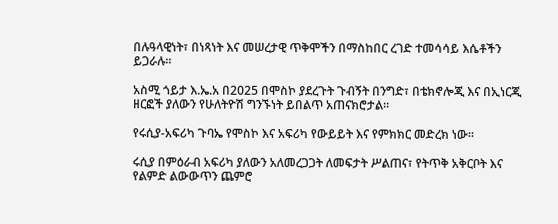በሉዓላዊነት፣ በነጻነት እና መሠረታዊ ጥቅሞችን በማስከበር ረገድ ተመሳሳይ እሴቶችን ይጋራሉ።

አስሚ ጎይታ እ.ኤ.አ በ2025 በሞስኮ ያደረጉት ጉብኝት በንግድ፣ በቴክኖሎጂ እና በኢነርጂ ዘርፎች ያለውን የሁለትዮሽ ግንኙነት ይበልጥ አጠናክሮታል።

የሩሲያ-አፍሪካ ጉባኤ የሞስኮ እና አፍሪካ የውይይት እና የምክክር መድረክ ነው።

ሩሲያ በምዕራብ አፍሪካ ያለውን አለመረጋጋት ለመፍታት ሥልጠና፣ የትጥቅ አቅርቦት እና የልምድ ልውውጥን ጨምሮ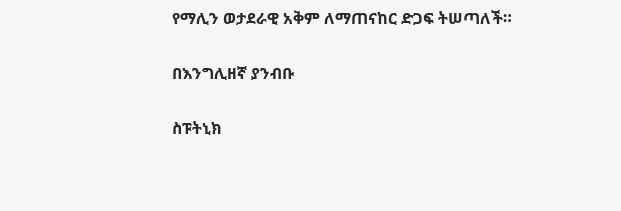የማሊን ወታደራዊ አቅም ለማጠናከር ድጋፍ ትሠጣለች።

በእንግሊዘኛ ያንብቡ

ስፑትኒክ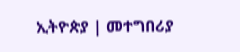ኢትዮጵያ | መተግበሪያ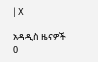| X

አዳዲስ ዜናዎች
0